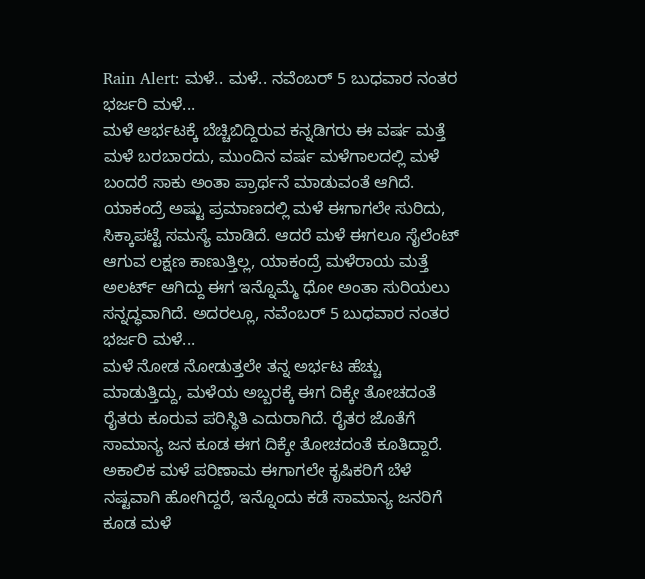Rain Alert: ಮಳೆ.. ಮಳೆ.. ನವೆಂಬರ್ 5 ಬುಧವಾರ ನಂತರ ಭರ್ಜರಿ ಮಳೆ...
ಮಳೆ ಆರ್ಭಟಕ್ಕೆ ಬೆಚ್ಚಿಬಿದ್ದಿರುವ ಕನ್ನಡಿಗರು ಈ ವರ್ಷ ಮತ್ತೆ ಮಳೆ ಬರಬಾರದು, ಮುಂದಿನ ವರ್ಷ ಮಳೆಗಾಲದಲ್ಲಿ ಮಳೆ ಬಂದರೆ ಸಾಕು ಅಂತಾ ಪ್ರಾರ್ಥನೆ ಮಾಡುವಂತೆ ಆಗಿದೆ. ಯಾಕಂದ್ರೆ ಅಷ್ಟು ಪ್ರಮಾಣದಲ್ಲಿ ಮಳೆ ಈಗಾಗಲೇ ಸುರಿದು, ಸಿಕ್ಕಾಪಟ್ಟೆ ಸಮಸ್ಯೆ ಮಾಡಿದೆ. ಆದರೆ ಮಳೆ ಈಗಲೂ ಸೈಲೆಂಟ್ ಆಗುವ ಲಕ್ಷಣ ಕಾಣುತ್ತಿಲ್ಲ, ಯಾಕಂದ್ರೆ ಮಳೆರಾಯ ಮತ್ತೆ ಅಲರ್ಟ್ ಆಗಿದ್ದು ಈಗ ಇನ್ನೊಮ್ಮೆ ಧೋ ಅಂತಾ ಸುರಿಯಲು ಸನ್ನದ್ಧವಾಗಿದೆ. ಅದರಲ್ಲೂ, ನವೆಂಬರ್ 5 ಬುಧವಾರ ನಂತರ ಭರ್ಜರಿ ಮಳೆ...
ಮಳೆ ನೋಡ ನೋಡುತ್ತಲೇ ತನ್ನ ಅರ್ಭಟ ಹೆಚ್ಚು ಮಾಡುತ್ತಿದ್ದು, ಮಳೆಯ ಅಬ್ಬರಕ್ಕೆ ಈಗ ದಿಕ್ಕೇ ತೋಚದಂತೆ ರೈತರು ಕೂರುವ ಪರಿಸ್ಥಿತಿ ಎದುರಾಗಿದೆ. ರೈತರ ಜೊತೆಗೆ ಸಾಮಾನ್ಯ ಜನ ಕೂಡ ಈಗ ದಿಕ್ಕೇ ತೋಚದಂತೆ ಕೂತಿದ್ದಾರೆ. ಅಕಾಲಿಕ ಮಳೆ ಪರಿಣಾಮ ಈಗಾಗಲೇ ಕೃಷಿಕರಿಗೆ ಬೆಳೆ ನಷ್ಟವಾಗಿ ಹೋಗಿದ್ದರೆ, ಇನ್ನೊಂದು ಕಡೆ ಸಾಮಾನ್ಯ ಜನರಿಗೆ ಕೂಡ ಮಳೆ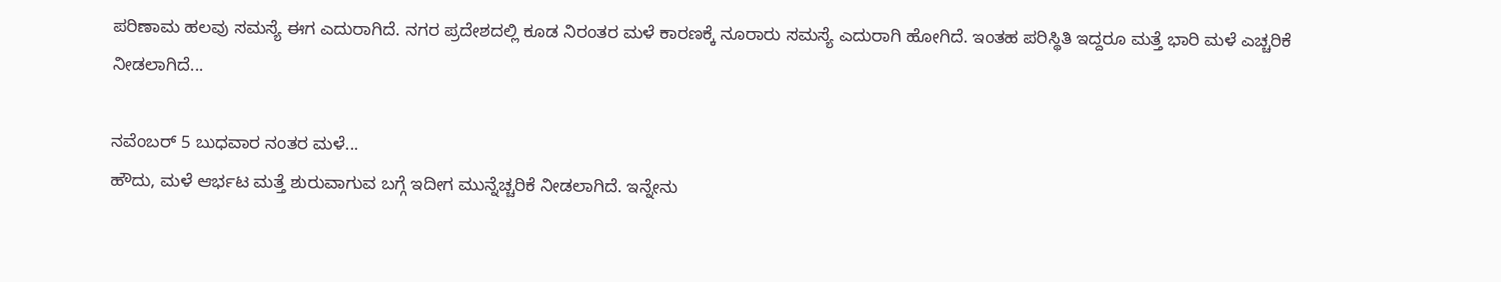ಪರಿಣಾಮ ಹಲವು ಸಮಸ್ಯೆ ಈಗ ಎದುರಾಗಿದೆ. ನಗರ ಪ್ರದೇಶದಲ್ಲಿ ಕೂಡ ನಿರಂತರ ಮಳೆ ಕಾರಣಕ್ಕೆ ನೂರಾರು ಸಮಸ್ಯೆ ಎದುರಾಗಿ ಹೋಗಿದೆ. ಇಂತಹ ಪರಿಸ್ಥಿತಿ ಇದ್ದರೂ ಮತ್ತೆ ಭಾರಿ ಮಳೆ ಎಚ್ಚರಿಕೆ ನೀಡಲಾಗಿದೆ...

ನವೆಂಬರ್ 5 ಬುಧವಾರ ನಂತರ ಮಳೆ...
ಹೌದು, ಮಳೆ ಆರ್ಭಟ ಮತ್ತೆ ಶುರುವಾಗುವ ಬಗ್ಗೆ ಇದೀಗ ಮುನ್ನೆಚ್ಚರಿಕೆ ನೀಡಲಾಗಿದೆ. ಇನ್ನೇನು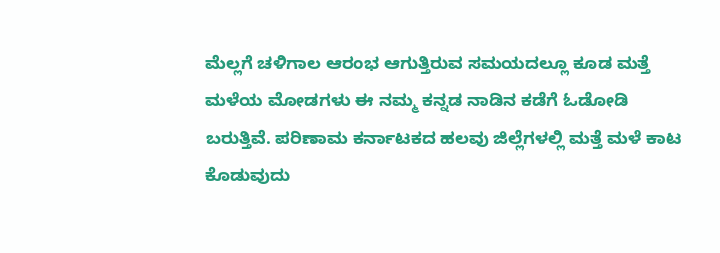ಮೆಲ್ಲಗೆ ಚಳಿಗಾಲ ಆರಂಭ ಆಗುತ್ತಿರುವ ಸಮಯದಲ್ಲೂ ಕೂಡ ಮತ್ತೆ ಮಳೆಯ ಮೋಡಗಳು ಈ ನಮ್ಮ ಕನ್ನಡ ನಾಡಿನ ಕಡೆಗೆ ಓಡೋಡಿ ಬರುತ್ತಿವೆ. ಪರಿಣಾಮ ಕರ್ನಾಟಕದ ಹಲವು ಜಿಲ್ಲೆಗಳಲ್ಲಿ ಮತ್ತೆ ಮಳೆ ಕಾಟ ಕೊಡುವುದು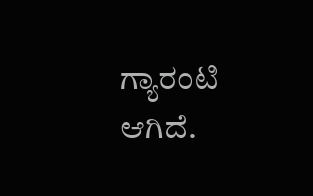ಗ್ಯಾರಂಟಿ ಆಗಿದೆ.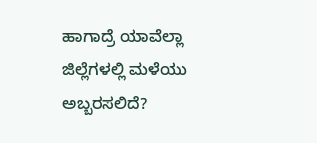ಹಾಗಾದ್ರೆ ಯಾವೆಲ್ಲಾ ಜಿಲ್ಲೆಗಳಲ್ಲಿ ಮಳೆಯು ಅಬ್ಬರಸಲಿದೆ?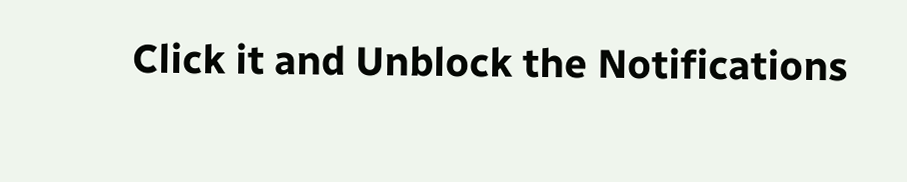Click it and Unblock the Notifications